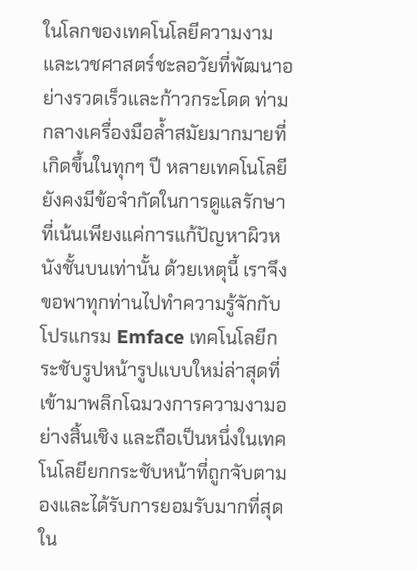ในโลกของเทคโนโลยีความงามและเวชศาสตร์ชะลอวัยที่พัฒนาอย่างรวดเร็วและก้าวกระโดด ท่ามกลางเครื่องมือล้ำสมัยมากมายที่เกิดขึ้นในทุกๆ ปี หลายเทคโนโลยียังคงมีข้อจำกัดในการดูแลรักษาที่เน้นเพียงแค่การแก้ปัญหาผิวหนังชั้นบนเท่านั้น ด้วยเหตุนี้ เราจึงขอพาทุกท่านไปทำความรู้จักกับ โปรแกรม Emface เทคโนโลยีกระชับรูปหน้ารูปแบบใหม่ล่าสุดที่เข้ามาพลิกโฉมวงการความงามอย่างสิ้นเชิง และถือเป็นหนึ่งในเทคโนโลยียกกระชับหน้าที่ถูกจับตามองและได้รับการยอมรับมากที่สุดใน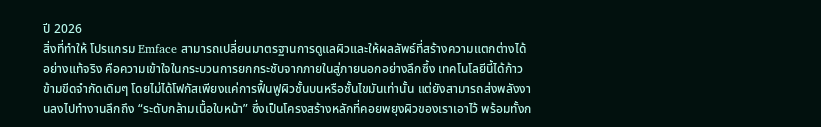ปี 2026
สิ่งที่ทำให้ โปรแกรม Emface สามารถเปลี่ยนมาตรฐานการดูแลผิวและให้ผลลัพธ์ที่สร้างความแตกต่างได้อย่างแท้จริง คือความเข้าใจในกระบวนการยกกระชับจากภายในสู่ภายนอกอย่างลึกซึ้ง เทคโนโลยีนี้ได้ก้าวข้ามขีดจำกัดเดิมๆ โดยไม่ได้โฟกัสเพียงแค่การฟื้นฟูผิวชั้นบนหรือชั้นไขมันเท่านั้น แต่ยังสามารถส่งพลังงานลงไปทำงานลึกถึง “ระดับกล้ามเนื้อใบหน้า” ซึ่งเป็นโครงสร้างหลักที่คอยพยุงผิวของเราเอาไว้ พร้อมทั้งก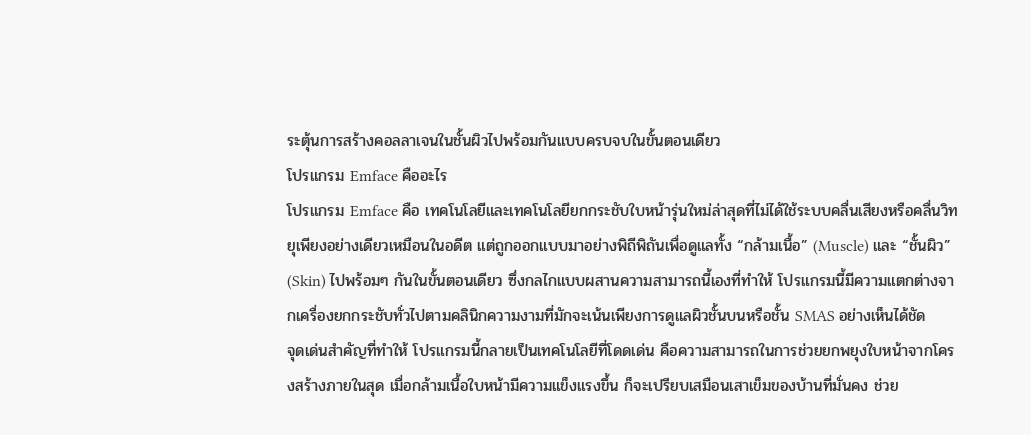ระตุ้นการสร้างคอลลาเจนในชั้นผิวไปพร้อมกันแบบครบจบในขั้นตอนเดียว
โปรแกรม Emface คืออะไร
โปรแกรม Emface คือ เทคโนโลยีและเทคโนโลยียกกระชับใบหน้ารุ่นใหม่ล่าสุดที่ไม่ได้ใช้ระบบคลื่นเสียงหรือคลื่นวิทยุเพียงอย่างเดียวเหมือนในอดีต แต่ถูกออกแบบมาอย่างพิถีพิถันเพื่อดูแลทั้ง “กล้ามเนื้อ” (Muscle) และ “ชั้นผิว” (Skin) ไปพร้อมๆ กันในขั้นตอนเดียว ซึ่งกลไกแบบผสานความสามารถนี้เองที่ทำให้ โปรแกรมนี้มีความแตกต่างจากเครื่องยกกระชับทั่วไปตามคลินิกความงามที่มักจะเน้นเพียงการดูแลผิวชั้นบนหรือชั้น SMAS อย่างเห็นได้ชัด
จุดเด่นสำคัญที่ทำให้ โปรแกรมนี้กลายเป็นเทคโนโลยีที่โดดเด่น คือความสามารถในการช่วยยกพยุงใบหน้าจากโครงสร้างภายในสุด เมื่อกล้ามเนื้อใบหน้ามีความแข็งแรงขึ้น ก็จะเปรียบเสมือนเสาเข็มของบ้านที่มั่นคง ช่วย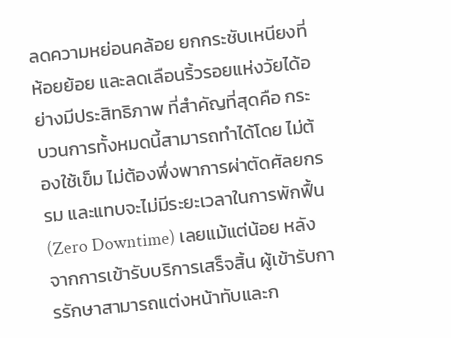ลดความหย่อนคล้อย ยกกระชับเหนียงที่ห้อยย้อย และลดเลือนริ้วรอยแห่งวัยได้อย่างมีประสิทธิภาพ ที่สำคัญที่สุดคือ กระบวนการทั้งหมดนี้สามารถทำได้โดย ไม่ต้องใช้เข็ม ไม่ต้องพึ่งพาการผ่าตัดศัลยกรรม และแทบจะไม่มีระยะเวลาในการพักฟื้น (Zero Downtime) เลยแม้แต่น้อย หลังจากการเข้ารับบริการเสร็จสิ้น ผู้เข้ารับการรักษาสามารถแต่งหน้าทับและก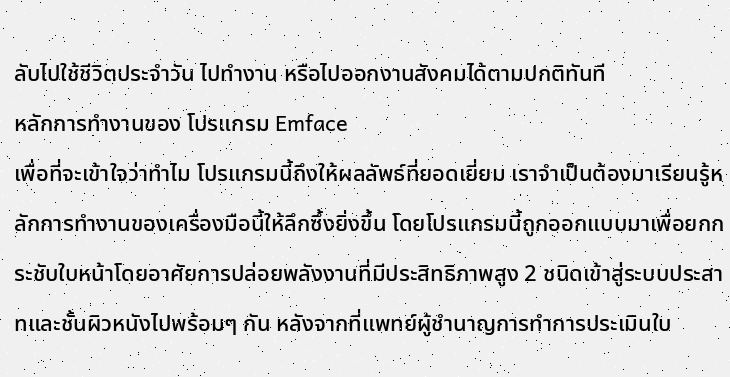ลับไปใช้ชีวิตประจำวัน ไปทำงาน หรือไปออกงานสังคมได้ตามปกติทันที
หลักการทำงานของ โปรแกรม Emface
เพื่อที่จะเข้าใจว่าทำไม โปรแกรมนี้ถึงให้ผลลัพธ์ที่ยอดเยี่ยม เราจำเป็นต้องมาเรียนรู้หลักการทำงานของเครื่องมือนี้ให้ลึกซึ้งยิ่งขึ้น โดยโปรแกรมนี้ถูกออกแบบมาเพื่อยกกระชับใบหน้าโดยอาศัยการปล่อยพลังงานที่มีประสิทธิภาพสูง 2 ชนิดเข้าสู่ระบบประสาทและชั้นผิวหนังไปพร้อมๆ กัน หลังจากที่แพทย์ผู้ชำนาญการทำการประเมินใบ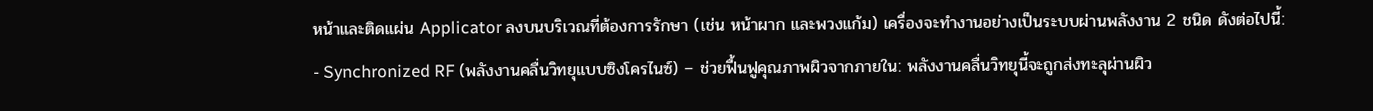หน้าและติดแผ่น Applicator ลงบนบริเวณที่ต้องการรักษา (เช่น หน้าผาก และพวงแก้ม) เครื่องจะทำงานอย่างเป็นระบบผ่านพลังงาน 2 ชนิด ดังต่อไปนี้:
- Synchronized RF (พลังงานคลื่นวิทยุแบบซิงโครไนซ์) – ช่วยฟื้นฟูคุณภาพผิวจากภายใน: พลังงานคลื่นวิทยุนี้จะถูกส่งทะลุผ่านผิว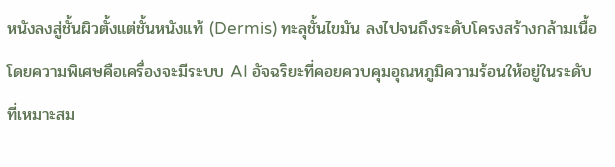หนังลงสู่ชั้นผิวตั้งแต่ชั้นหนังแท้ (Dermis) ทะลุชั้นไขมัน ลงไปจนถึงระดับโครงสร้างกล้ามเนื้อ โดยความพิเศษคือเครื่องจะมีระบบ AI อัจฉริยะที่คอยควบคุมอุณหภูมิความร้อนให้อยู่ในระดับที่เหมาะสม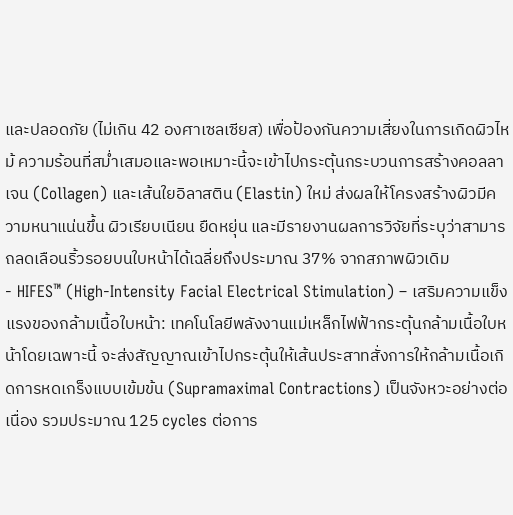และปลอดภัย (ไม่เกิน 42 องศาเซลเซียส) เพื่อป้องกันความเสี่ยงในการเกิดผิวไหม้ ความร้อนที่สม่ำเสมอและพอเหมาะนี้จะเข้าไปกระตุ้นกระบวนการสร้างคอลลาเจน (Collagen) และเส้นใยอิลาสติน (Elastin) ใหม่ ส่งผลให้โครงสร้างผิวมีความหนาแน่นขึ้น ผิวเรียบเนียน ยืดหยุ่น และมีรายงานผลการวิจัยที่ระบุว่าสามารถลดเลือนริ้วรอยบนใบหน้าได้เฉลี่ยถึงประมาณ 37% จากสภาพผิวเดิม
- HIFES™ (High-Intensity Facial Electrical Stimulation) – เสริมความแข็งแรงของกล้ามเนื้อใบหน้า: เทคโนโลยีพลังงานแม่เหล็กไฟฟ้ากระตุ้นกล้ามเนื้อใบหน้าโดยเฉพาะนี้ จะส่งสัญญาณเข้าไปกระตุ้นให้เส้นประสาทสั่งการให้กล้ามเนื้อเกิดการหดเกร็งแบบเข้มข้น (Supramaximal Contractions) เป็นจังหวะอย่างต่อเนื่อง รวมประมาณ 125 cycles ต่อการ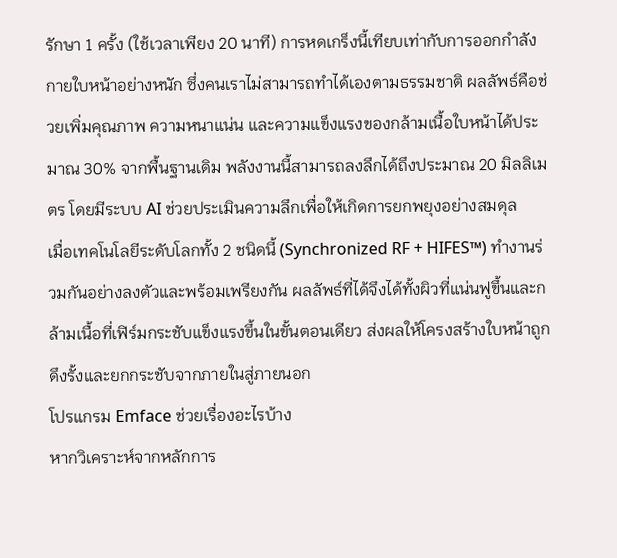รักษา 1 ครั้ง (ใช้เวลาเพียง 20 นาที) การหดเกร็งนี้เทียบเท่ากับการออกกำลังกายใบหน้าอย่างหนัก ซึ่งคนเราไม่สามารถทำได้เองตามธรรมชาติ ผลลัพธ์คือช่วยเพิ่มคุณภาพ ความหนาแน่น และความแข็งแรงของกล้ามเนื้อใบหน้าได้ประมาณ 30% จากพื้นฐานเดิม พลังงานนี้สามารถลงลึกได้ถึงประมาณ 20 มิลลิเมตร โดยมีระบบ AI ช่วยประเมินความลึกเพื่อให้เกิดการยกพยุงอย่างสมดุล
เมื่อเทคโนโลยีระดับโลกทั้ง 2 ชนิดนี้ (Synchronized RF + HIFES™) ทำงานร่วมกันอย่างลงตัวและพร้อมเพรียงกัน ผลลัพธ์ที่ได้จึงได้ทั้งผิวที่แน่นฟูขึ้นและกล้ามเนื้อที่เฟิร์มกระชับแข็งแรงขึ้นในขั้นตอนเดียว ส่งผลให้โครงสร้างใบหน้าถูกดึงรั้งและยกกระชับจากภายในสู่ภายนอก
โปรแกรม Emface ช่วยเรื่องอะไรบ้าง
หากวิเคราะห์จากหลักการ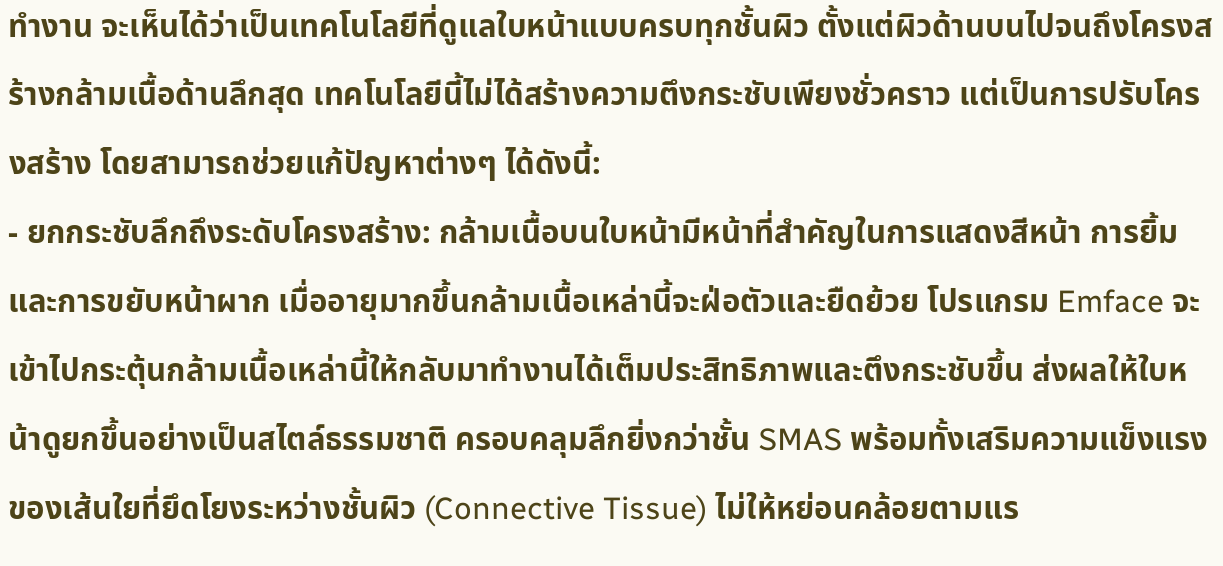ทำงาน จะเห็นได้ว่าเป็นเทคโนโลยีที่ดูแลใบหน้าแบบครบทุกชั้นผิว ตั้งแต่ผิวด้านบนไปจนถึงโครงสร้างกล้ามเนื้อด้านลึกสุด เทคโนโลยีนี้ไม่ได้สร้างความตึงกระชับเพียงชั่วคราว แต่เป็นการปรับโครงสร้าง โดยสามารถช่วยแก้ปัญหาต่างๆ ได้ดังนี้:
- ยกกระชับลึกถึงระดับโครงสร้าง: กล้ามเนื้อบนใบหน้ามีหน้าที่สำคัญในการแสดงสีหน้า การยิ้ม และการขยับหน้าผาก เมื่ออายุมากขึ้นกล้ามเนื้อเหล่านี้จะฝ่อตัวและยืดย้วย โปรแกรม Emface จะเข้าไปกระตุ้นกล้ามเนื้อเหล่านี้ให้กลับมาทำงานได้เต็มประสิทธิภาพและตึงกระชับขึ้น ส่งผลให้ใบหน้าดูยกขึ้นอย่างเป็นสไตล์ธรรมชาติ ครอบคลุมลึกยิ่งกว่าชั้น SMAS พร้อมทั้งเสริมความแข็งแรงของเส้นใยที่ยึดโยงระหว่างชั้นผิว (Connective Tissue) ไม่ให้หย่อนคล้อยตามแร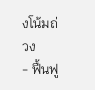งโน้มถ่วง
- ฟื้นฟู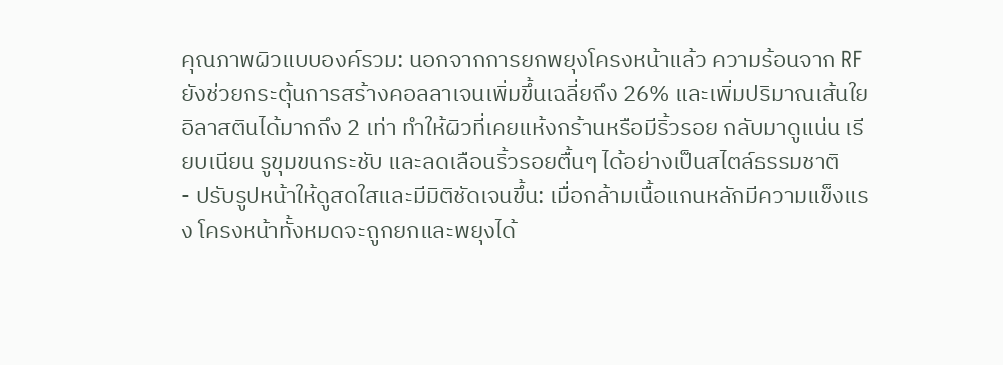คุณภาพผิวแบบองค์รวม: นอกจากการยกพยุงโครงหน้าแล้ว ความร้อนจาก RF ยังช่วยกระตุ้นการสร้างคอลลาเจนเพิ่มขึ้นเฉลี่ยถึง 26% และเพิ่มปริมาณเส้นใยอิลาสตินได้มากถึง 2 เท่า ทำให้ผิวที่เคยแห้งกร้านหรือมีริ้วรอย กลับมาดูแน่น เรียบเนียน รูขุมขนกระชับ และลดเลือนริ้วรอยตื้นๆ ได้อย่างเป็นสไตล์ธรรมชาติ
- ปรับรูปหน้าให้ดูสดใสและมีมิติชัดเจนขึ้น: เมื่อกล้ามเนื้อแกนหลักมีความแข็งแรง โครงหน้าทั้งหมดจะถูกยกและพยุงได้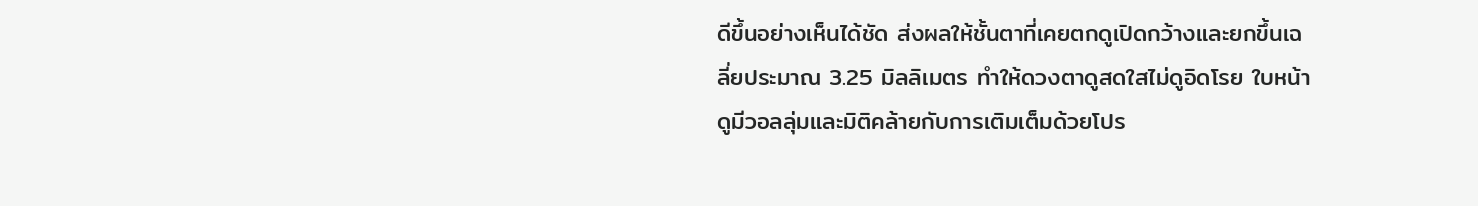ดีขึ้นอย่างเห็นได้ชัด ส่งผลให้ชั้นตาที่เคยตกดูเปิดกว้างและยกขึ้นเฉลี่ยประมาณ 3.25 มิลลิเมตร ทำให้ดวงตาดูสดใสไม่ดูอิดโรย ใบหน้าดูมีวอลลุ่มและมิติคล้ายกับการเติมเต็มด้วยโปร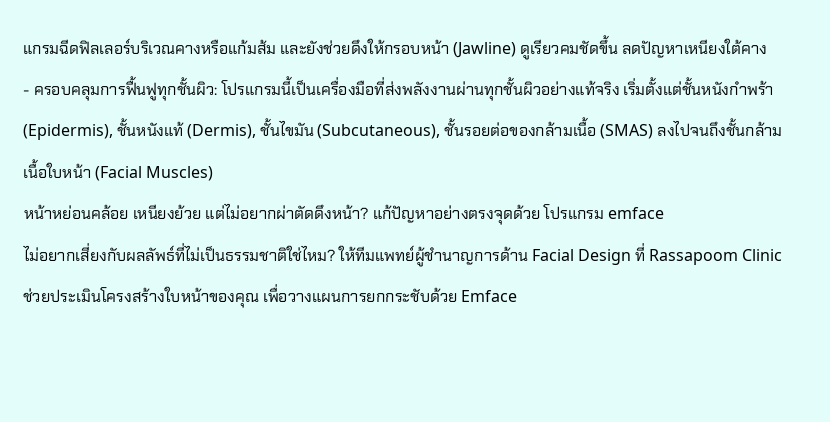แกรมฉีดฟิลเลอร์บริเวณคางหรือแก้มส้ม และยังช่วยดึงให้กรอบหน้า (Jawline) ดูเรียวคมชัดขึ้น ลดปัญหาเหนียงใต้คาง
- ครอบคลุมการฟื้นฟูทุกชั้นผิว: โปรแกรมนี้เป็นเครื่องมือที่ส่งพลังงานผ่านทุกชั้นผิวอย่างแท้จริง เริ่มตั้งแต่ชั้นหนังกำพร้า (Epidermis), ชั้นหนังแท้ (Dermis), ชั้นไขมัน (Subcutaneous), ชั้นรอยต่อของกล้ามเนื้อ (SMAS) ลงไปจนถึงชั้นกล้ามเนื้อใบหน้า (Facial Muscles)
หน้าหย่อนคล้อย เหนียงย้วย แต่ไม่อยากผ่าตัดดึงหน้า? แก้ปัญหาอย่างตรงจุดด้วย โปรแกรม emface
ไม่อยากเสี่ยงกับผลลัพธ์ที่ไม่เป็นธรรมชาติใช่ไหม? ให้ทีมแพทย์ผู้ชำนาญการด้าน Facial Design ที่ Rassapoom Clinic ช่วยประเมินโครงสร้างใบหน้าของคุณ เพื่อวางแผนการยกกระชับด้วย Emface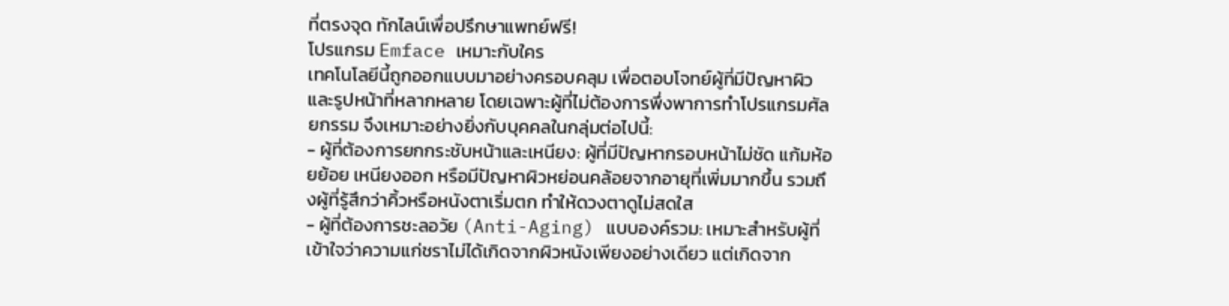ที่ตรงจุด ทักไลน์เพื่อปรึกษาแพทย์ฟรี!
โปรแกรม Emface เหมาะกับใคร
เทคโนโลยีนี้ถูกออกแบบมาอย่างครอบคลุม เพื่อตอบโจทย์ผู้ที่มีปัญหาผิวและรูปหน้าที่หลากหลาย โดยเฉพาะผู้ที่ไม่ต้องการพึ่งพาการทำโปรแกรมศัลยกรรม จึงเหมาะอย่างยิ่งกับบุคคลในกลุ่มต่อไปนี้:
- ผู้ที่ต้องการยกกระชับหน้าและเหนียง: ผู้ที่มีปัญหากรอบหน้าไม่ชัด แก้มห้อยย้อย เหนียงออก หรือมีปัญหาผิวหย่อนคล้อยจากอายุที่เพิ่มมากขึ้น รวมถึงผู้ที่รู้สึกว่าคิ้วหรือหนังตาเริ่มตก ทำให้ดวงตาดูไม่สดใส
- ผู้ที่ต้องการชะลอวัย (Anti-Aging) แบบองค์รวม: เหมาะสำหรับผู้ที่เข้าใจว่าความแก่ชราไม่ได้เกิดจากผิวหนังเพียงอย่างเดียว แต่เกิดจาก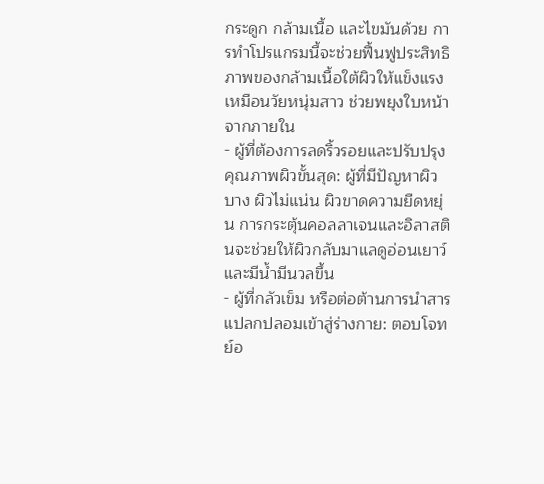กระดูก กล้ามเนื้อ และไขมันด้วย การทำโปรแกรมนี้จะช่วยฟื้นฟูประสิทธิภาพของกล้ามเนื้อใต้ผิวให้แข็งแรงเหมือนวัยหนุ่มสาว ช่วยพยุงใบหน้าจากภายใน
- ผู้ที่ต้องการลดริ้วรอยและปรับปรุงคุณภาพผิวขั้นสุด: ผู้ที่มีปัญหาผิวบาง ผิวไม่แน่น ผิวขาดความยืดหยุ่น การกระตุ้นคอลลาเจนและอิลาสตินจะช่วยให้ผิวกลับมาแลดูอ่อนเยาว์และมีน้ำมีนวลขึ้น
- ผู้ที่กลัวเข็ม หรือต่อต้านการนำสารแปลกปลอมเข้าสู่ร่างกาย: ตอบโจทย์อ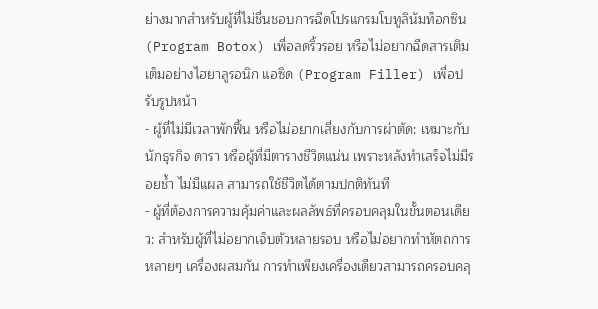ย่างมากสำหรับผู้ที่ไม่ชื่นชอบการฉีดโปรแกรมโบทูลินัมท็อกซิน (Program Botox) เพื่อลดริ้วรอย หรือไม่อยากฉีดสารเติมเต็มอย่างไฮยาลูรอนิก แอซิด (Program Filler) เพื่อปรับรูปหน้า
- ผู้ที่ไม่มีเวลาพักฟื้น หรือไม่อยากเสี่ยงกับการผ่าตัด: เหมาะกับนักธุรกิจ ดารา หรือผู้ที่มีตารางชีวิตแน่น เพราะหลังทำเสร็จไม่มีรอยช้ำ ไม่มีแผล สามารถใช้ชีวิตได้ตามปกติทันที
- ผู้ที่ต้องการความคุ้มค่าและผลลัพธ์ที่ครอบคลุมในขั้นตอนเดียว: สำหรับผู้ที่ไม่อยากเจ็บตัวหลายรอบ หรือไม่อยากทำหัตถการหลายๆ เครื่องผสมกัน การทำเพียงเครื่องเดียวสามารถครอบคลุ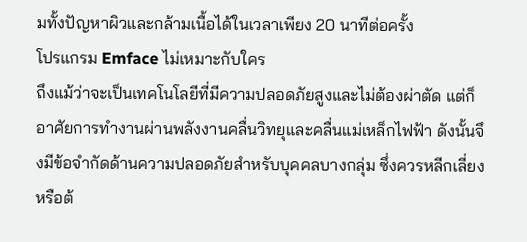มทั้งปัญหาผิวและกล้ามเนื้อได้ในเวลาเพียง 20 นาทีต่อครั้ง
โปรแกรม Emface ไม่เหมาะกับใคร
ถึงแม้ว่าจะเป็นเทคโนโลยีที่มีความปลอดภัยสูงและไม่ต้องผ่าตัด แต่ก็อาศัยการทำงานผ่านพลังงานคลื่นวิทยุและคลื่นแม่เหล็กไฟฟ้า ดังนั้นจึงมีข้อจำกัดด้านความปลอดภัยสำหรับบุคคลบางกลุ่ม ซึ่งควรหลีกเลี่ยงหรือต้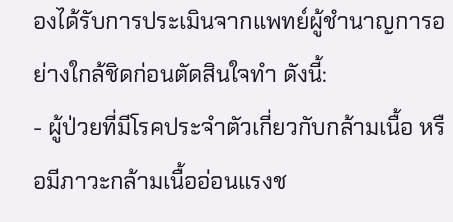องได้รับการประเมินจากแพทย์ผู้ชำนาญการอย่างใกล้ชิดก่อนตัดสินใจทำ ดังนี้:
- ผู้ป่วยที่มีโรคประจำตัวเกี่ยวกับกล้ามเนื้อ หรือมีภาวะกล้ามเนื้ออ่อนแรงช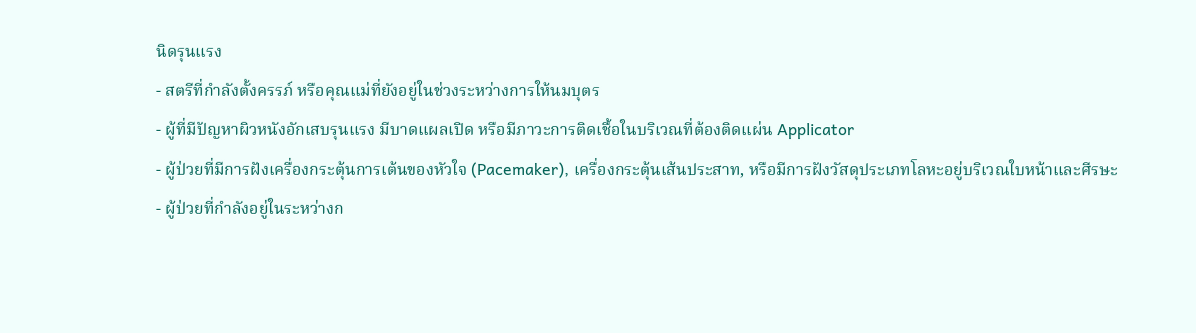นิดรุนแรง
- สตรีที่กำลังตั้งครรภ์ หรือคุณแม่ที่ยังอยู่ในช่วงระหว่างการให้นมบุตร
- ผู้ที่มีปัญหาผิวหนังอักเสบรุนแรง มีบาดแผลเปิด หรือมีภาวะการติดเชื้อในบริเวณที่ต้องติดแผ่น Applicator
- ผู้ป่วยที่มีการฝังเครื่องกระตุ้นการเต้นของหัวใจ (Pacemaker), เครื่องกระตุ้นเส้นประสาท, หรือมีการฝังวัสดุประเภทโลหะอยู่บริเวณใบหน้าและศีรษะ
- ผู้ป่วยที่กำลังอยู่ในระหว่างก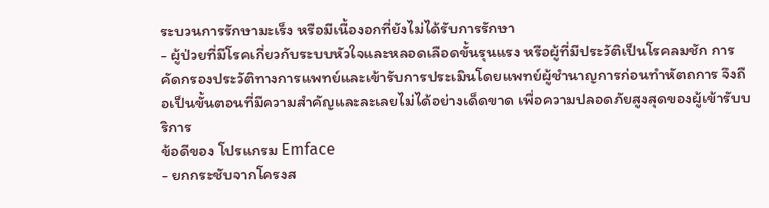ระบวนการรักษามะเร็ง หรือมีเนื้องอกที่ยังไม่ได้รับการรักษา
- ผู้ป่วยที่มีโรคเกี่ยวกับระบบหัวใจและหลอดเลือดขั้นรุนแรง หรือผู้ที่มีประวัติเป็นโรคลมชัก การคัดกรองประวัติทางการแพทย์และเข้ารับการประเมินโดยแพทย์ผู้ชำนาญการก่อนทำหัตถการ จึงถือเป็นขั้นตอนที่มีความสำคัญและละเลยไม่ได้อย่างเด็ดขาด เพื่อความปลอดภัยสูงสุดของผู้เข้ารับบริการ
ข้อดีของ โปรแกรม Emface
- ยกกระชับจากโครงส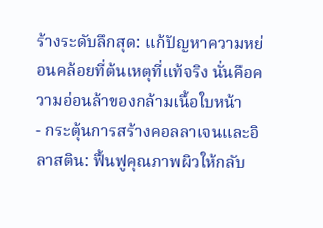ร้างระดับลึกสุด: แก้ปัญหาความหย่อนคล้อยที่ต้นเหตุที่แท้จริง นั่นคือความอ่อนล้าของกล้ามเนื้อใบหน้า
- กระตุ้นการสร้างคอลลาเจนและอิลาสติน: ฟื้นฟูคุณภาพผิวให้กลับ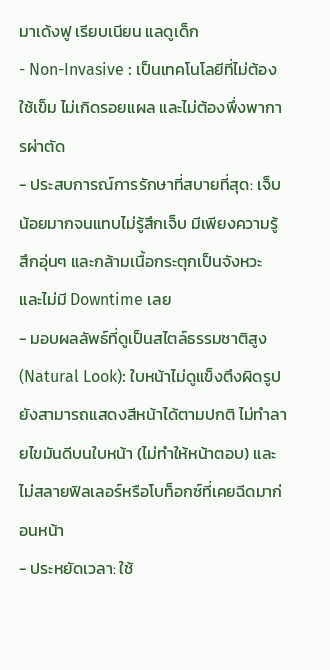มาเด้งฟู เรียบเนียน แลดูเด็ก
- Non-Invasive : เป็นเทคโนโลยีที่ไม่ต้องใช้เข็ม ไม่เกิดรอยแผล และไม่ต้องพึ่งพาการผ่าตัด
- ประสบการณ์การรักษาที่สบายที่สุด: เจ็บน้อยมากจนแทบไม่รู้สึกเจ็บ มีเพียงความรู้สึกอุ่นๆ และกล้ามเนื้อกระตุกเป็นจังหวะ และไม่มี Downtime เลย
- มอบผลลัพธ์ที่ดูเป็นสไตล์ธรรมชาติสูง (Natural Look): ใบหน้าไม่ดูแข็งตึงผิดรูป ยังสามารถแสดงสีหน้าได้ตามปกติ ไม่ทำลายไขมันดีบนใบหน้า (ไม่ทำให้หน้าตอบ) และไม่สลายฟิลเลอร์หรือโบท็อกซ์ที่เคยฉีดมาก่อนหน้า
- ประหยัดเวลา: ใช้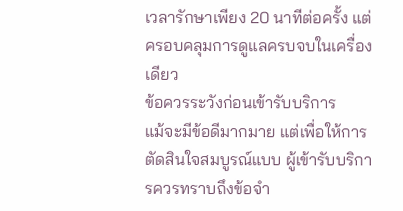เวลารักษาเพียง 20 นาทีต่อครั้ง แต่ครอบคลุมการดูแลครบจบในเครื่องเดียว
ข้อควรระวังก่อนเข้ารับบริการ
แม้จะมีข้อดีมากมาย แต่เพื่อให้การตัดสินใจสมบูรณ์แบบ ผู้เข้ารับบริการควรทราบถึงข้อจำ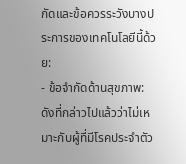กัดและข้อควรระวังบางประการของเทคโนโลยีนี้ด้วย:
- ข้อจำกัดด้านสุขภาพ: ดังที่กล่าวไปแล้วว่าไม่เหมาะกับผู้ที่มีโรคประจำตัว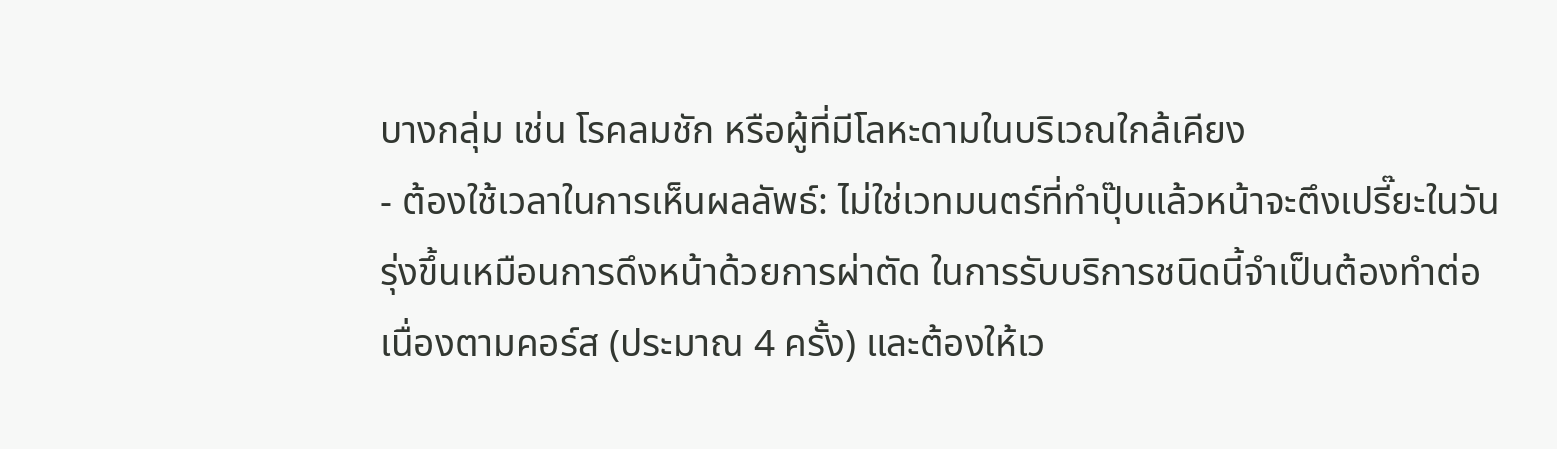บางกลุ่ม เช่น โรคลมชัก หรือผู้ที่มีโลหะดามในบริเวณใกล้เคียง
- ต้องใช้เวลาในการเห็นผลลัพธ์: ไม่ใช่เวทมนตร์ที่ทำปุ๊บแล้วหน้าจะตึงเปรี๊ยะในวันรุ่งขึ้นเหมือนการดึงหน้าด้วยการผ่าตัด ในการรับบริการชนิดนี้จำเป็นต้องทำต่อเนื่องตามคอร์ส (ประมาณ 4 ครั้ง) และต้องให้เว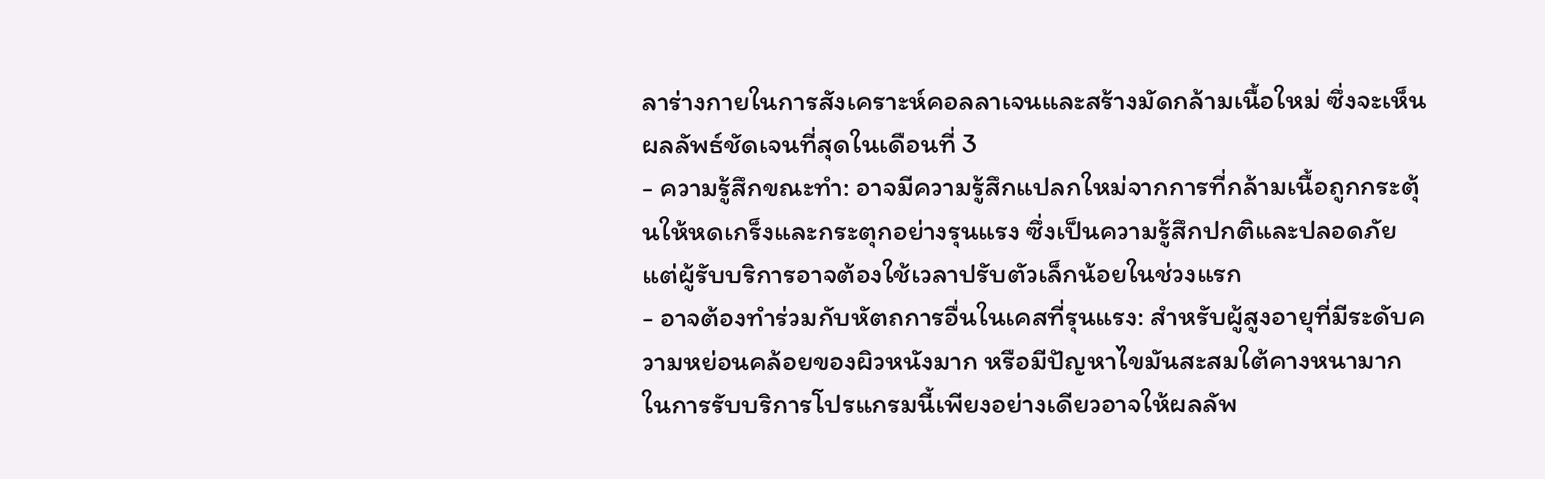ลาร่างกายในการสังเคราะห์คอลลาเจนและสร้างมัดกล้ามเนื้อใหม่ ซึ่งจะเห็นผลลัพธ์ชัดเจนที่สุดในเดือนที่ 3
- ความรู้สึกขณะทำ: อาจมีความรู้สึกแปลกใหม่จากการที่กล้ามเนื้อถูกกระตุ้นให้หดเกร็งและกระตุกอย่างรุนแรง ซึ่งเป็นความรู้สึกปกติและปลอดภัย แต่ผู้รับบริการอาจต้องใช้เวลาปรับตัวเล็กน้อยในช่วงแรก
- อาจต้องทำร่วมกับหัตถการอื่นในเคสที่รุนแรง: สำหรับผู้สูงอายุที่มีระดับความหย่อนคล้อยของผิวหนังมาก หรือมีปัญหาไขมันสะสมใต้คางหนามาก ในการรับบริการโปรแกรมนี้เพียงอย่างเดียวอาจให้ผลลัพ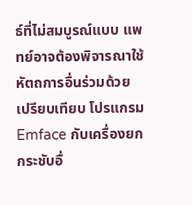ธ์ที่ไม่สมบูรณ์แบบ แพทย์อาจต้องพิจารณาใช้หัตถการอื่นร่วมด้วย
เปรียบเทียบ โปรแกรม Emface กับเครื่องยกกระชับอื่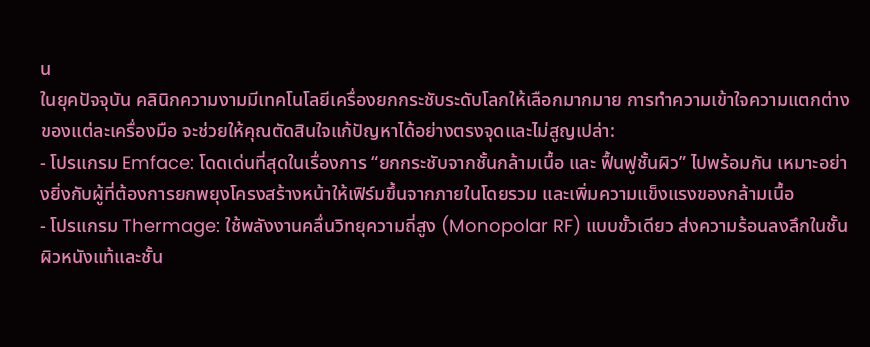น
ในยุคปัจจุบัน คลินิกความงามมีเทคโนโลยีเครื่องยกกระชับระดับโลกให้เลือกมากมาย การทำความเข้าใจความแตกต่างของแต่ละเครื่องมือ จะช่วยให้คุณตัดสินใจแก้ปัญหาได้อย่างตรงจุดและไม่สูญเปล่า:
- โปรแกรม Emface: โดดเด่นที่สุดในเรื่องการ “ยกกระชับจากชั้นกล้ามเนื้อ และ ฟื้นฟูชั้นผิว” ไปพร้อมกัน เหมาะอย่างยิ่งกับผู้ที่ต้องการยกพยุงโครงสร้างหน้าให้เฟิร์มขึ้นจากภายในโดยรวม และเพิ่มความแข็งแรงของกล้ามเนื้อ
- โปรแกรม Thermage: ใช้พลังงานคลื่นวิทยุความถี่สูง (Monopolar RF) แบบขั้วเดียว ส่งความร้อนลงลึกในชั้นผิวหนังแท้และชั้น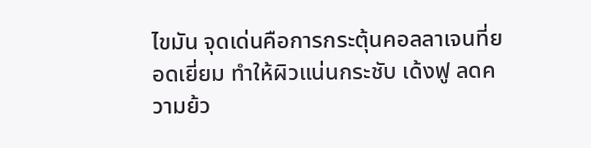ไขมัน จุดเด่นคือการกระตุ้นคอลลาเจนที่ยอดเยี่ยม ทำให้ผิวแน่นกระชับ เด้งฟู ลดความย้ว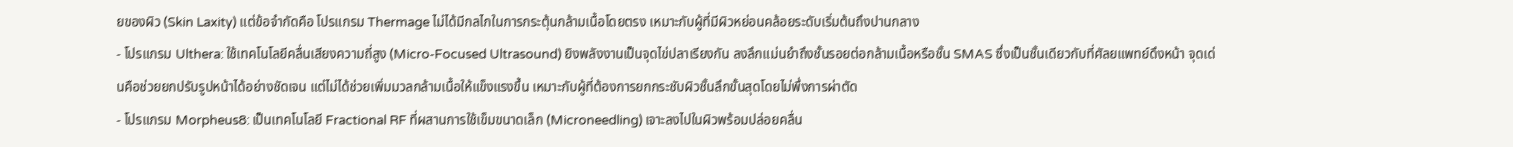ยของผิว (Skin Laxity) แต่ข้อจำกัดคือ โปรแกรม Thermage ไม่ได้มีกลไกในการกระตุ้นกล้ามเนื้อโดยตรง เหมาะกับผู้ที่มีผิวหย่อนคล้อยระดับเริ่มต้นถึงปานกลาง
- โปรแกรม Ulthera: ใช้เทคโนโลยีคลื่นเสียงความถี่สูง (Micro-Focused Ultrasound) ยิงพลังงานเป็นจุดไข่ปลาเรียงกัน ลงลึกแม่นยำถึงชั้นรอยต่อกล้ามเนื้อหรือชั้น SMAS ซึ่งเป็นชั้นเดียวกับที่ศัลยแพทย์ดึงหน้า จุดเด่นคือช่วยยกปรับรูปหน้าได้อย่างชัดเจน แต่ไม่ได้ช่วยเพิ่มมวลกล้ามเนื้อให้แข็งแรงขึ้น เหมาะกับผู้ที่ต้องการยกกระชับผิวชั้นลึกขั้นสุดโดยไม่พึ่งการผ่าตัด
- โปรแกรม Morpheus8: เป็นเทคโนโลยี Fractional RF ที่ผสานการใช้เข็มขนาดเล็ก (Microneedling) เจาะลงไปในผิวพร้อมปล่อยคลื่น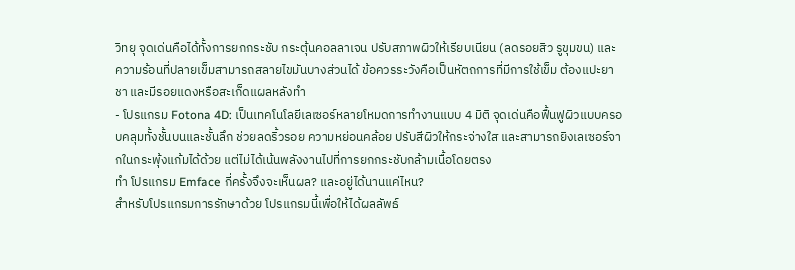วิทยุ จุดเด่นคือได้ทั้งการยกกระชับ กระตุ้นคอลลาเจน ปรับสภาพผิวให้เรียบเนียน (ลดรอยสิว รูขุมขน) และความร้อนที่ปลายเข็มสามารถสลายไขมันบางส่วนได้ ข้อควรระวังคือเป็นหัตถการที่มีการใช้เข็ม ต้องแปะยาชา และมีรอยแดงหรือสะเก็ดแผลหลังทำ
- โปรแกรม Fotona 4D: เป็นเทคโนโลยีเลเซอร์หลายโหมดการทำงานแบบ 4 มิติ จุดเด่นคือฟื้นฟูผิวแบบครอบคลุมทั้งชั้นบนและชั้นลึก ช่วยลดริ้วรอย ความหย่อนคล้อย ปรับสีผิวให้กระจ่างใส และสามารถยิงเลเซอร์จากในกระพุ้งแก้มได้ด้วย แต่ไม่ได้เน้นพลังงานไปที่การยกกระชับกล้ามเนื้อโดยตรง
ทำ โปรแกรม Emface กี่ครั้งจึงจะเห็นผล? และอยู่ได้นานแค่ไหน?
สำหรับโปรแกรมการรักษาด้วย โปรแกรมนี้เพื่อให้ได้ผลลัพธ์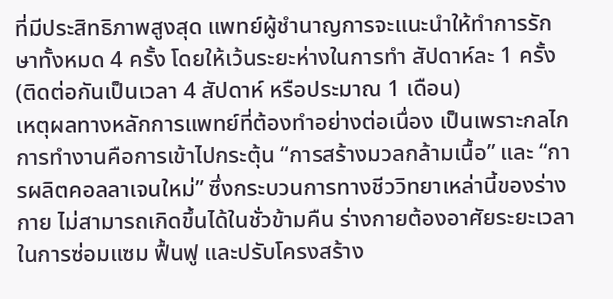ที่มีประสิทธิภาพสูงสุด แพทย์ผู้ชำนาญการจะแนะนำให้ทำการรักษาทั้งหมด 4 ครั้ง โดยให้เว้นระยะห่างในการทำ สัปดาห์ละ 1 ครั้ง (ติดต่อกันเป็นเวลา 4 สัปดาห์ หรือประมาณ 1 เดือน)
เหตุผลทางหลักการแพทย์ที่ต้องทำอย่างต่อเนื่อง เป็นเพราะกลไกการทำงานคือการเข้าไปกระตุ้น “การสร้างมวลกล้ามเนื้อ” และ “การผลิตคอลลาเจนใหม่” ซึ่งกระบวนการทางชีววิทยาเหล่านี้ของร่างกาย ไม่สามารถเกิดขึ้นได้ในชั่วข้ามคืน ร่างกายต้องอาศัยระยะเวลาในการซ่อมแซม ฟื้นฟู และปรับโครงสร้าง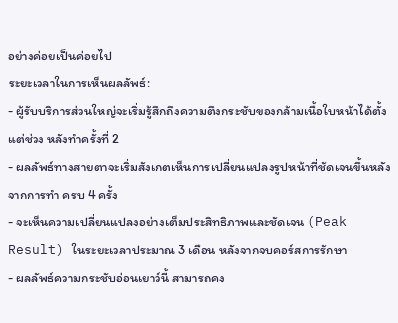อย่างค่อยเป็นค่อยไป
ระยะเวลาในการเห็นผลลัพธ์:
- ผู้รับบริการส่วนใหญ่จะเริ่มรู้สึกถึงความตึงกระชับของกล้ามเนื้อใบหน้าได้ตั้งแต่ช่วง หลังทำครั้งที่ 2
- ผลลัพธ์ทางสายตาจะเริ่มสังเกตเห็นการเปลี่ยนแปลงรูปหน้าที่ชัดเจนขึ้นหลังจากการทำ ครบ 4 ครั้ง
- จะเห็นความเปลี่ยนแปลงอย่างเต็มประสิทธิภาพและชัดเจน (Peak Result) ในระยะเวลาประมาณ 3 เดือน หลังจากจบคอร์สการรักษา
- ผลลัพธ์ความกระชับอ่อนเยาว์นี้ สามารถคง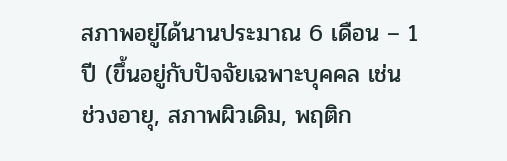สภาพอยู่ได้นานประมาณ 6 เดือน – 1 ปี (ขึ้นอยู่กับปัจจัยเฉพาะบุคคล เช่น ช่วงอายุ, สภาพผิวเดิม, พฤติก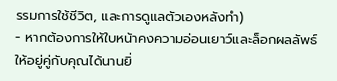รรมการใช้ชีวิต, และการดูแลตัวเองหลังทำ)
- หากต้องการให้ใบหน้าคงความอ่อนเยาว์และล็อกผลลัพธ์ให้อยู่คู่กับคุณได้นานยิ่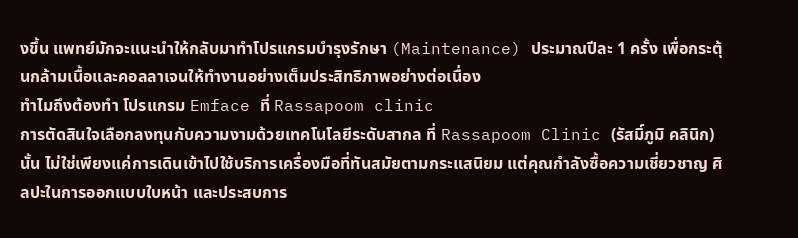งขึ้น แพทย์มักจะแนะนำให้กลับมาทำโปรแกรมบำรุงรักษา (Maintenance) ประมาณปีละ 1 ครั้ง เพื่อกระตุ้นกล้ามเนื้อและคอลลาเจนให้ทำงานอย่างเต็มประสิทธิภาพอย่างต่อเนื่อง
ทำไมถึงต้องทำ โปรแกรม Emface ที่ Rassapoom clinic
การตัดสินใจเลือกลงทุนกับความงามด้วยเทคโนโลยีระดับสากล ที่ Rassapoom Clinic (รัสมิ์ภูมิ คลินิก) นั้น ไม่ใช่เพียงแค่การเดินเข้าไปใช้บริการเครื่องมือที่ทันสมัยตามกระแสนิยม แต่คุณกำลังซื้อความเชี่ยวชาญ ศิลปะในการออกแบบใบหน้า และประสบการ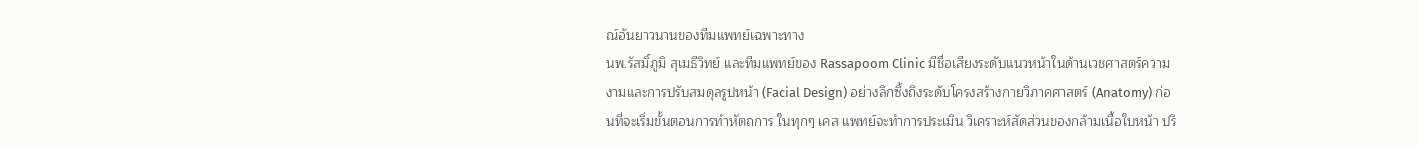ณ์อันยาวนานของทีมแพทย์เฉพาะทาง
นพ.รัสมิ์ภูมิ สุเมธีวิทย์ และทีมแพทย์ของ Rassapoom Clinic มีชื่อเสียงระดับแนวหน้าในด้านเวชศาสตร์ความงามและการปรับสมดุลรูปหน้า (Facial Design) อย่างลึกซึ้งถึงระดับโครงสร้างกายวิภาคศาสตร์ (Anatomy) ก่อนที่จะเริ่มขั้นตอนการทำหัตถการ ในทุกๆ เคส แพทย์จะทำการประเมิน วิเคราะห์สัดส่วนของกล้ามเนื้อใบหน้า ปริ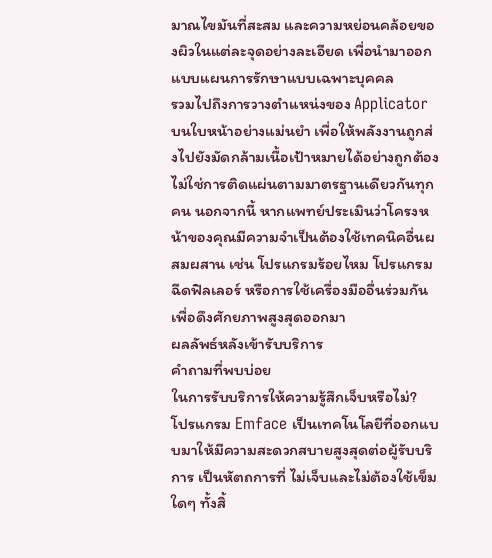มาณไขมันที่สะสม และความหย่อนคล้อยของผิวในแต่ละจุดอย่างละเอียด เพื่อนำมาออกแบบแผนการรักษาแบบเฉพาะบุคคล
รวมไปถึงการวางตำแหน่งของ Applicator บนใบหน้าอย่างแม่นยำ เพื่อให้พลังงานถูกส่งไปยังมัดกล้ามเนื้อเป้าหมายได้อย่างถูกต้อง ไม่ใช่การติดแผ่นตามมาตรฐานเดียวกันทุกคน นอกจากนี้ หากแพทย์ประเมินว่าโครงหน้าของคุณมีความจำเป็นต้องใช้เทคนิคอื่นผสมผสาน เช่น โปรแกรมร้อยไหม โปรแกรมฉีดฟิลเลอร์ หรือการใช้เครื่องมืออื่นร่วมกัน เพื่อดึงศักยภาพสูงสุดออกมา
ผลลัพธ์หลังเข้ารับบริการ
คำถามที่พบบ่อย
ในการรับบริการให้ความรู้สึกเจ็บหรือไม่?
โปรแกรม Emface เป็นเทคโนโลยีที่ออกแบบมาให้มีความสะดวกสบายสูงสุดต่อผู้รับบริการ เป็นหัตถการที่ ไม่เจ็บและไม่ต้องใช้เข็ม ใดๆ ทั้งสิ้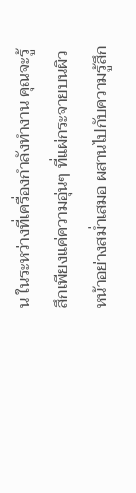น ในระหว่างที่เครื่องกำลังทำงาน คุณจะรู้สึกเพียงแค่ความอุ่นๆ ที่แผ่กระจายบนผิวหน้าอย่างสม่ำเสมอ ผสานไปกับความรู้สึก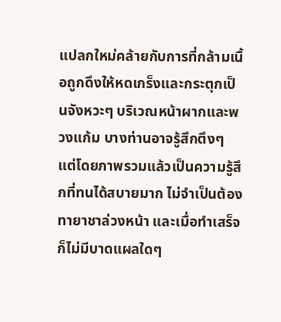แปลกใหม่คล้ายกับการที่กล้ามเนื้อถูกดึงให้หดเกร็งและกระตุกเป็นจังหวะๆ บริเวณหน้าผากและพวงแก้ม บางท่านอาจรู้สึกตึงๆ แต่โดยภาพรวมแล้วเป็นความรู้สึกที่ทนได้สบายมาก ไม่จำเป็นต้องทายาชาล่วงหน้า และเมื่อทำเสร็จก็ไม่มีบาดแผลใดๆ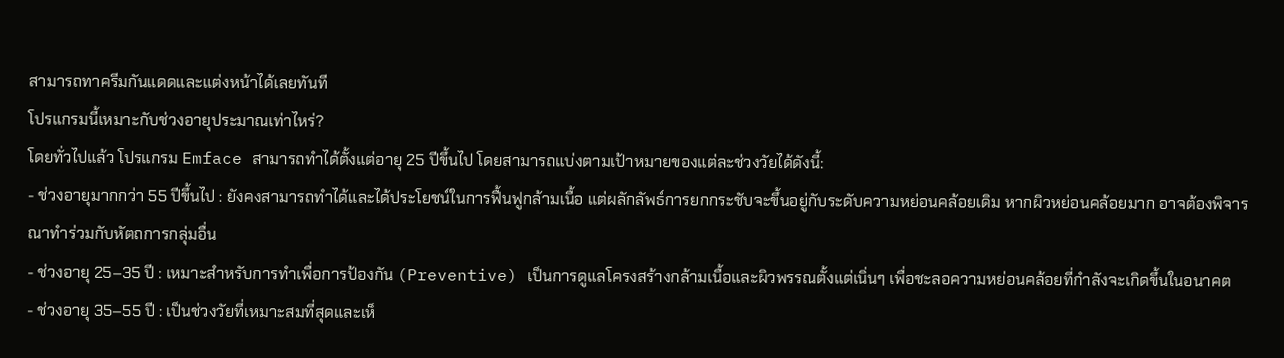สามารถทาครีมกันแดดและแต่งหน้าได้เลยทันที
โปรแกรมนี้เหมาะกับช่วงอายุประมาณเท่าไหร่?
โดยทั่วไปแล้ว โปรแกรม Emface สามารถทำได้ตั้งแต่อายุ 25 ปีขึ้นไป โดยสามารถแบ่งตามเป้าหมายของแต่ละช่วงวัยได้ดังนี้:
- ช่วงอายุมากกว่า 55 ปีขึ้นไป : ยังคงสามารถทำได้และได้ประโยชน์ในการฟื้นฟูกล้ามเนื้อ แต่ผลักลัพธ์การยกกระชับจะขึ้นอยู่กับระดับความหย่อนคล้อยเดิม หากผิวหย่อนคล้อยมาก อาจต้องพิจารณาทำร่วมกับหัตถการกลุ่มอื่น
- ช่วงอายุ 25–35 ปี : เหมาะสำหรับการทำเพื่อการป้องกัน (Preventive) เป็นการดูแลโครงสร้างกล้ามเนื้อและผิวพรรณตั้งแต่เนิ่นๆ เพื่อชะลอความหย่อนคล้อยที่กำลังจะเกิดขึ้นในอนาคต
- ช่วงอายุ 35–55 ปี : เป็นช่วงวัยที่เหมาะสมที่สุดและเห็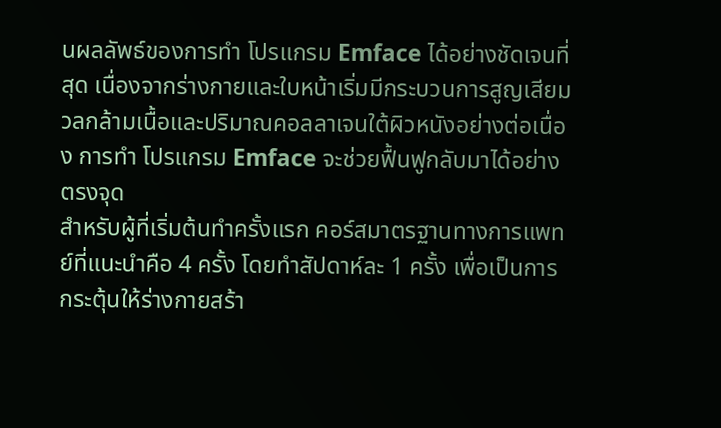นผลลัพธ์ของการทำ โปรแกรม Emface ได้อย่างชัดเจนที่สุด เนื่องจากร่างกายและใบหน้าเริ่มมีกระบวนการสูญเสียมวลกล้ามเนื้อและปริมาณคอลลาเจนใต้ผิวหนังอย่างต่อเนื่อง การทำ โปรแกรม Emface จะช่วยฟื้นฟูกลับมาได้อย่างตรงจุด
สำหรับผู้ที่เริ่มต้นทำครั้งแรก คอร์สมาตรฐานทางการแพทย์ที่แนะนำคือ 4 ครั้ง โดยทำสัปดาห์ละ 1 ครั้ง เพื่อเป็นการกระตุ้นให้ร่างกายสร้า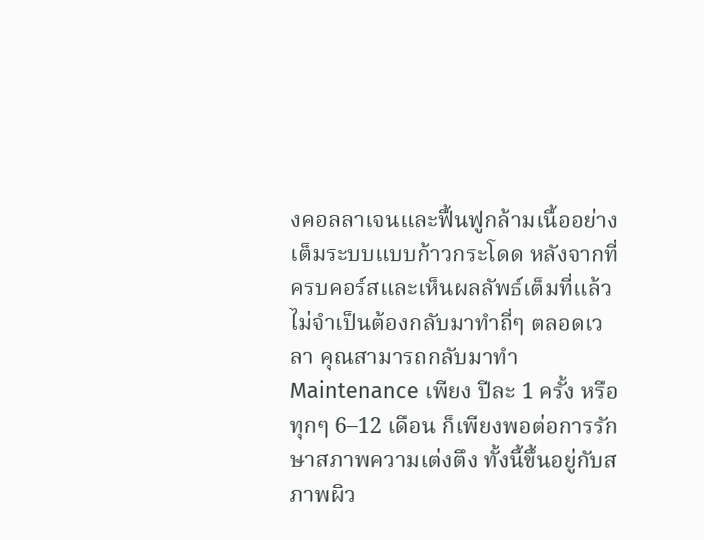งคอลลาเจนและฟื้นฟูกล้ามเนื้ออย่างเต็มระบบแบบก้าวกระโดด หลังจากที่ครบคอร์สและเห็นผลลัพธ์เต็มที่แล้ว ไม่จำเป็นต้องกลับมาทำถี่ๆ ตลอดเวลา คุณสามารถกลับมาทำ Maintenance เพียง ปีละ 1 ครั้ง หรือทุกๆ 6–12 เดือน ก็เพียงพอต่อการรักษาสภาพความเต่งตึง ทั้งนี้ขึ้นอยู่กับสภาพผิว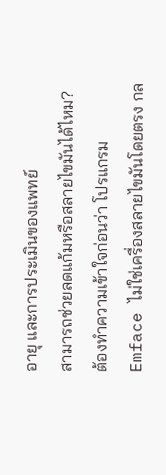อายุ และการประเมินของแพทย์
สามารถช่วยลดแก้มหรือสลายไขมันได้ไหม?
ต้องทำความเข้าใจก่อนว่า โปรแกรม Emface ไม่ใช่เครื่องสลายไขมันโดยตรง กล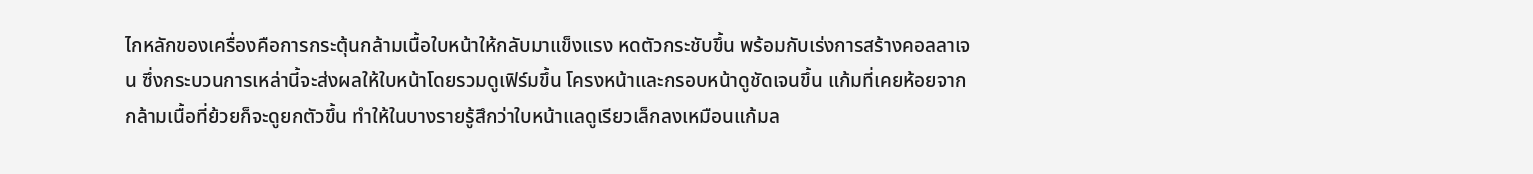ไกหลักของเครื่องคือการกระตุ้นกล้ามเนื้อใบหน้าให้กลับมาแข็งแรง หดตัวกระชับขึ้น พร้อมกับเร่งการสร้างคอลลาเจน ซึ่งกระบวนการเหล่านี้จะส่งผลให้ใบหน้าโดยรวมดูเฟิร์มขึ้น โครงหน้าและกรอบหน้าดูชัดเจนขึ้น แก้มที่เคยห้อยจากกล้ามเนื้อที่ย้วยก็จะดูยกตัวขึ้น ทำให้ในบางรายรู้สึกว่าใบหน้าแลดูเรียวเล็กลงเหมือนแก้มล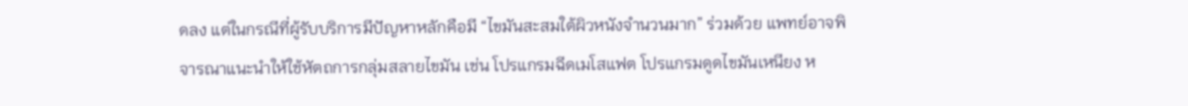ดลง แต่ในกรณีที่ผู้รับบริการมีปัญหาหลักคือมี “ไขมันสะสมใต้ผิวหนังจำนวนมาก” ร่วมด้วย แพทย์อาจพิจารณาแนะนำให้ใช้หัตถการกลุ่มสลายไขมัน เช่น โปรแกรมฉีดเมโสแฟต โปรแกรมดูดไขมันเหนียง ห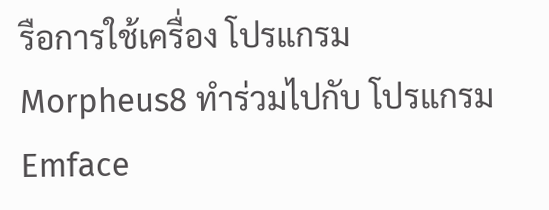รือการใช้เครื่อง โปรแกรม Morpheus8 ทำร่วมไปกับ โปรแกรม Emface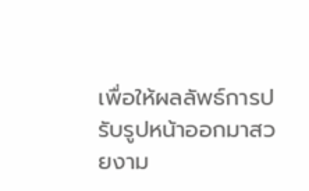เพื่อให้ผลลัพธ์การปรับรูปหน้าออกมาสวยงาม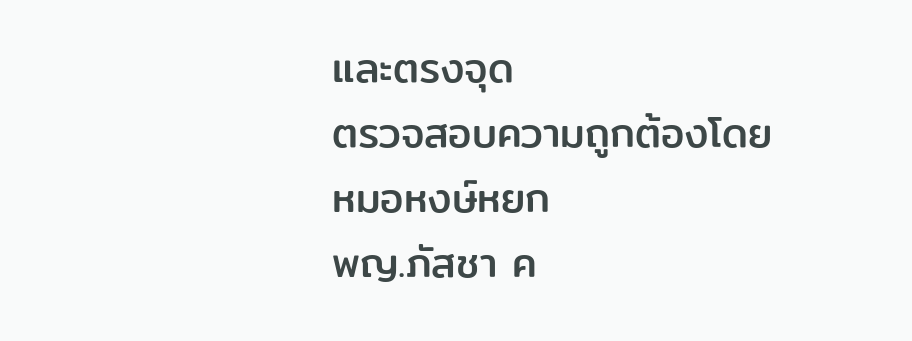และตรงจุด
ตรวจสอบความถูกต้องโดย
หมอหงษ์หยก
พญ.ภัสชา ค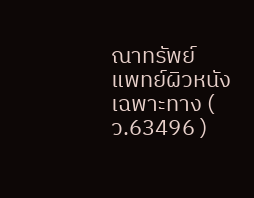ณาทรัพย์
แพทย์ผิวหนังเฉพาะทาง ( ว.63496 )